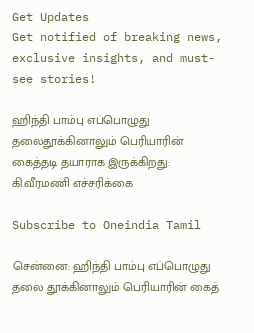Get Updates
Get notified of breaking news, exclusive insights, and must-see stories!

ஹிந்தி பாம்பு எப்பொழுது தலைதூக்கினாலும் பெரியாரின் கைத்தடி தயாராக இருக்கிறது: கி.வீரமணி எச்சரிக்கை

Subscribe to Oneindia Tamil

சென்னை: ஹிந்தி பாம்பு எப்பொழுது தலை தூக்கினாலும் பெரியாரின் கைத்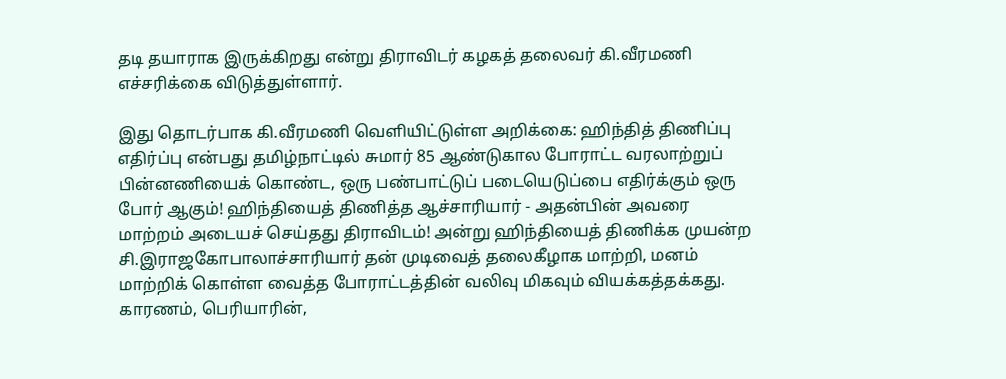தடி தயாராக இருக்கிறது என்று திராவிடர் கழகத் தலைவர் கி.வீரமணி எச்சரிக்கை விடுத்துள்ளார்.

இது தொடர்பாக கி.வீரமணி வெளியிட்டுள்ள அறிக்கை: ஹிந்தித் திணிப்பு எதிர்ப்பு என்பது தமிழ்நாட்டில் சுமார் 85 ஆண்டுகால போராட்ட வரலாற்றுப் பின்னணியைக் கொண்ட, ஒரு பண்பாட்டுப் படையெடுப்பை எதிர்க்கும் ஒரு போர் ஆகும்! ஹிந்தியைத் திணித்த ஆச்சாரியார் - அதன்பின் அவரை மாற்றம் அடையச் செய்தது திராவிடம்! அன்று ஹிந்தியைத் திணிக்க முயன்ற சி.இராஜகோபாலாச்சாரியார் தன் முடிவைத் தலைகீழாக மாற்றி, மனம் மாற்றிக் கொள்ள வைத்த போராட்டத்தின் வலிவு மிகவும் வியக்கத்தக்கது. காரணம், பெரியாரின்,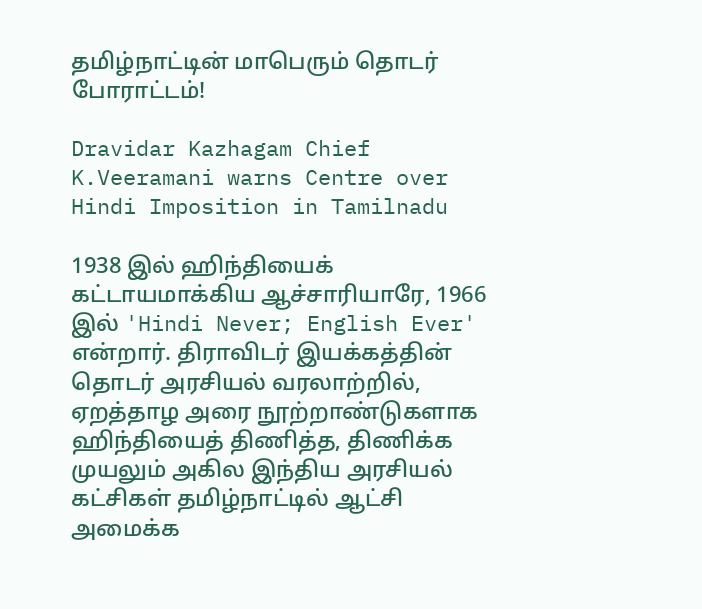தமிழ்நாட்டின் மாபெரும் தொடர் போராட்டம்!

Dravidar Kazhagam Chief K.Veeramani warns Centre over Hindi Imposition in Tamilnadu

1938 இல் ஹிந்தியைக் கட்டாயமாக்கிய ஆச்சாரியாரே, 1966 இல் 'Hindi Never; English Ever' என்றார். திராவிடர் இயக்கத்தின் தொடர் அரசியல் வரலாற்றில், ஏறத்தாழ அரை நூற்றாண்டுகளாக ஹிந்தியைத் திணித்த, திணிக்க முயலும் அகில இந்திய அரசியல் கட்சிகள் தமிழ்நாட்டில் ஆட்சி அமைக்க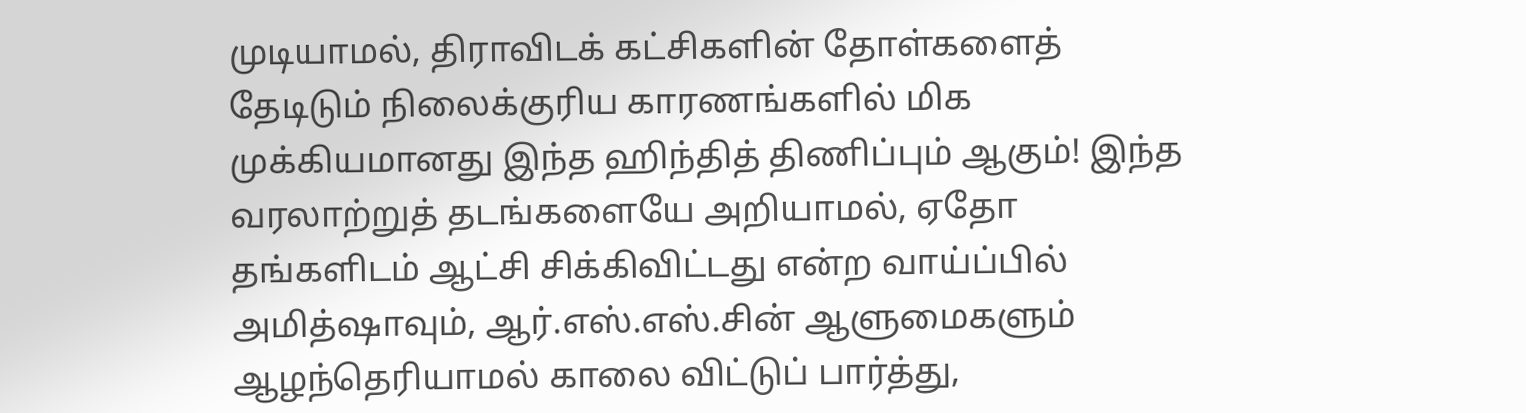முடியாமல், திராவிடக் கட்சிகளின் தோள்களைத் தேடிடும் நிலைக்குரிய காரணங்களில் மிக முக்கியமானது இந்த ஹிந்தித் திணிப்பும் ஆகும்! இந்த வரலாற்றுத் தடங்களையே அறியாமல், ஏதோ தங்களிடம் ஆட்சி சிக்கிவிட்டது என்ற வாய்ப்பில் அமித்ஷாவும், ஆர்.எஸ்.எஸ்.சின் ஆளுமைகளும் ஆழந்தெரியாமல் காலை விட்டுப் பார்த்து,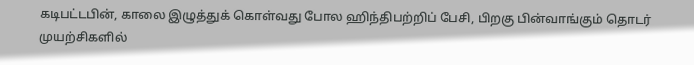கடிபட்டபின், காலை இழுத்துக் கொள்வது போல ஹிந்திபற்றிப் பேசி, பிறகு பின்வாங்கும் தொடர் முயற்சிகளில்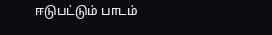ஈடுபட்டும் பாடம்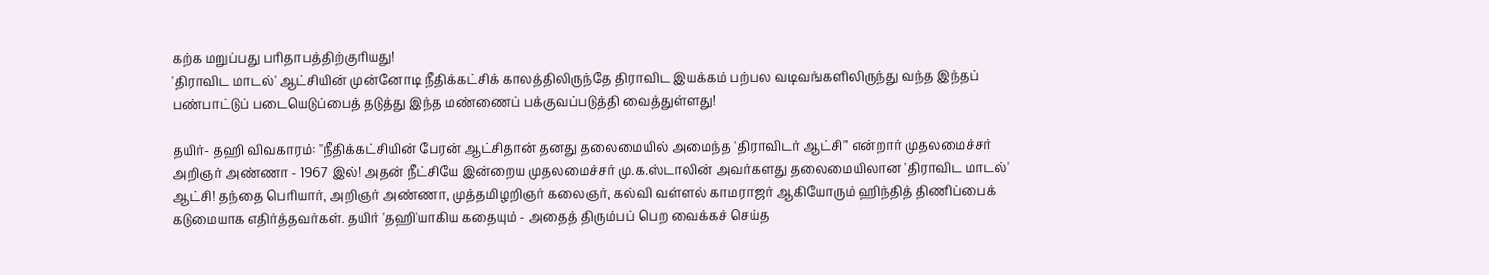கற்க மறுப்பது பரிதாபத்திற்குரியது!
'திராவிட மாடல்' ஆட்சியின் முன்னோடி நீதிக்கட்சிக் காலத்திலிருந்தே திராவிட இயக்கம் பற்பல வடிவங்களிலிருந்து வந்த இந்தப் பண்பாட்டுப் படையெடுப்பைத் தடுத்து இந்த மண்ணைப் பக்குவப்படுத்தி வைத்துள்ளது!

தயிர்- தஹி விவகாரம்: ''நீதிக்கட்சியின் பேரன் ஆட்சிதான் தனது தலைமையில் அமைந்த 'திராவிடர் ஆட்சி''' என்றார் முதலமைச்சர் அறிஞர் அண்ணா - 1967 இல்! அதன் நீட்சியே இன்றைய முதலமைச்சர் மு.க.ஸ்டாலின் அவர்களது தலைமையிலான 'திராவிட மாடல்' ஆட்சி! தந்தை பெரியார், அறிஞர் அண்ணா, முத்தமிழறிஞர் கலைஞர், கல்வி வள்ளல் காமராஜர் ஆகியோரும் ஹிந்தித் திணிப்பைக் கடுமையாக எதிர்த்தவர்கள். தயிர் 'தஹி'யாகிய கதையும் - அதைத் திரும்பப் பெற வைக்கச் செய்த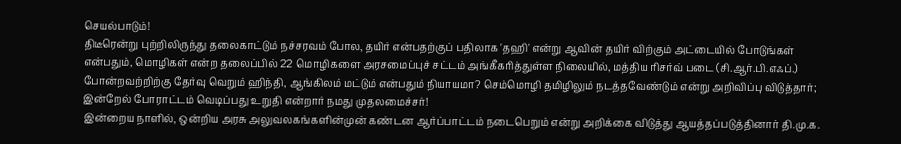செயல்பாடும்!
திடீரென்று புற்றிலிருந்து தலைகாட்டும் நச்சரவம் போல, தயிர் என்பதற்குப் பதிலாக 'தஹி' என்று ஆவின் தயிர் விற்கும் அட்டையில் போடுங்கள் என்பதும், மொழிகள் என்ற தலைப்பில் 22 மொழிகளை அரசமைப்புச் சட்டம் அங்கீகரித்துள்ள நிலையில், மத்திய ரிசர்வ் படை (சி.ஆர்.பி.எஃப்.) போன்றவற்றிற்கு தேர்வு வெறும் ஹிந்தி, ஆங்கிலம் மட்டும் என்பதும் நியாயமா? செம்மொழி தமிழிலும் நடத்தவேண்டும் என்று அறிவிப்பு விடுத்தார்; இன்றேல் போராட்டம் வெடிப்பது உறுதி என்றார் நமது முதலமைச்சர்!
இன்றைய நாளில், ஒன்றிய அரசு அலுவலகங்களின்முன் கண்டன ஆர்ப்பாட்டம் நடைபெறும் என்று அறிக்கை விடுத்து ஆயத்தப்படுத்தினார் தி.மு.க.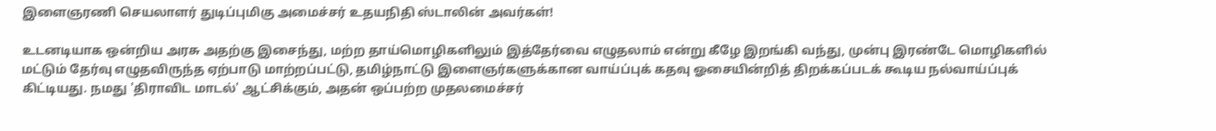இளைஞரணி செயலாளர் துடிப்புமிகு அமைச்சர் உதயநிதி ஸ்டாலின் அவர்கள்!

உடனடியாக ஒன்றிய அரசு அதற்கு இசைந்து, மற்ற தாய்மொழிகளிலும் இத்தேர்வை எழுதலாம் என்று கீழே இறங்கி வந்து, முன்பு இரண்டே மொழிகளில் மட்டும் தேர்வு எழுதவிருந்த ஏற்பாடு மாற்றப்பட்டு, தமிழ்நாட்டு இளைஞர்களுக்கான வாய்ப்புக் கதவு ஓசையின்றித் திறக்கப்படக் கூடிய நல்வாய்ப்புக் கிட்டியது. நமது 'திராவிட மாடல்' ஆட்சிக்கும், அதன் ஒப்பற்ற முதலமைச்சர்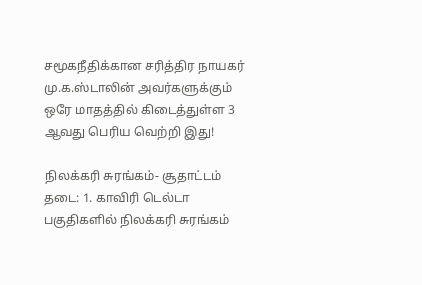சமூகநீதிக்கான சரித்திர நாயகர் மு.க.ஸ்டாலின் அவர்களுக்கும் ஒரே மாதத்தில் கிடைத்துள்ள 3 ஆவது பெரிய வெற்றி இது!

நிலக்கரி சுரங்கம்- சூதாட்டம் தடை: 1. காவிரி டெல்டா பகுதிகளில் நிலக்கரி சுரங்கம்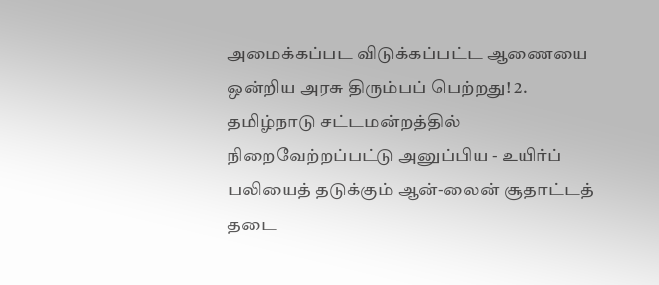அமைக்கப்பட விடுக்கப்பட்ட ஆணையை ஒன்றிய அரசு திரும்பப் பெற்றது! 2. தமிழ்நாடு சட்டமன்றத்தில் நிறைவேற்றப்பட்டு அனுப்பிய - உயிர்ப் பலியைத் தடுக்கும் ஆன்-லைன் சூதாட்டத் தடை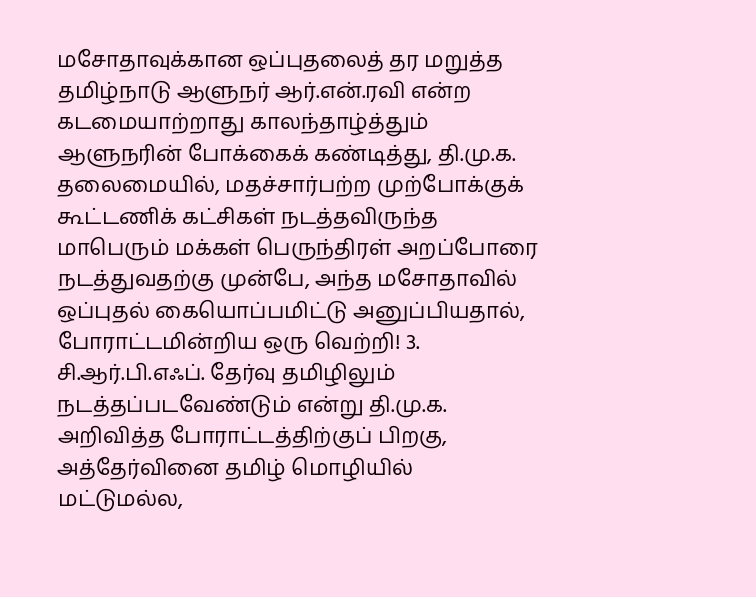மசோதாவுக்கான ஒப்புதலைத் தர மறுத்த தமிழ்நாடு ஆளுநர் ஆர்.என்.ரவி என்ற கடமையாற்றாது காலந்தாழ்த்தும் ஆளுநரின் போக்கைக் கண்டித்து, தி.மு.க. தலைமையில், மதச்சார்பற்ற முற்போக்குக் கூட்டணிக் கட்சிகள் நடத்தவிருந்த மாபெரும் மக்கள் பெருந்திரள் அறப்போரை நடத்துவதற்கு முன்பே, அந்த மசோதாவில் ஒப்புதல் கையொப்பமிட்டு அனுப்பியதால், போராட்டமின்றிய ஒரு வெற்றி! 3. சி.ஆர்.பி.எஃப். தேர்வு தமிழிலும் நடத்தப்படவேண்டும் என்று தி.மு.க. அறிவித்த போராட்டத்திற்குப் பிறகு, அத்தேர்வினை தமிழ் மொழியில் மட்டுமல்ல,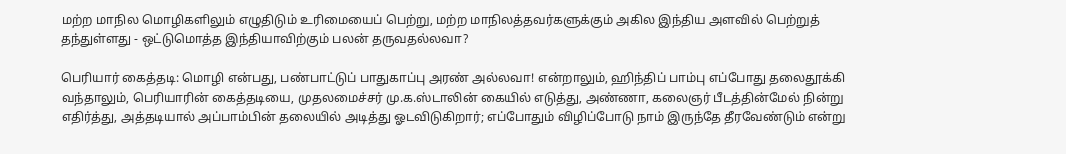மற்ற மாநில மொழிகளிலும் எழுதிடும் உரிமையைப் பெற்று, மற்ற மாநிலத்தவர்களுக்கும் அகில இந்திய அளவில் பெற்றுத் தந்துள்ளது - ஒட்டுமொத்த இந்தியாவிற்கும் பலன் தருவதல்லவா?

பெரியார் கைத்தடி: மொழி என்பது, பண்பாட்டுப் பாதுகாப்பு அரண் அல்லவா! என்றாலும், ஹிந்திப் பாம்பு எப்போது தலைதூக்கி வந்தாலும், பெரியாரின் கைத்தடியை, முதலமைச்சர் மு.க.ஸ்டாலின் கையில் எடுத்து, அண்ணா, கலைஞர் பீடத்தின்மேல் நின்று எதிர்த்து, அத்தடியால் அப்பாம்பின் தலையில் அடித்து ஓடவிடுகிறார்; எப்போதும் விழிப்போடு நாம் இருந்தே தீரவேண்டும் என்று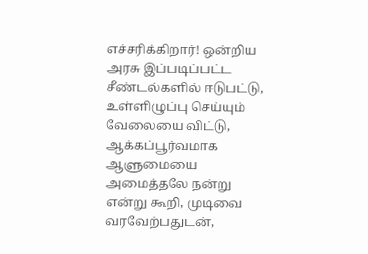எச்சரிக்கிறார்! ஒன்றிய அரசு இப்படிப்பட்ட சீண்டல்களில் ஈடுபட்டு, உள்ளிழுப்பு செய்யும் வேலையை விட்டு, ஆக்கப்பூர்வமாக ஆளுமையை அமைத்தலே நன்று என்று கூறி, முடிவை வரவேற்பதுடன்,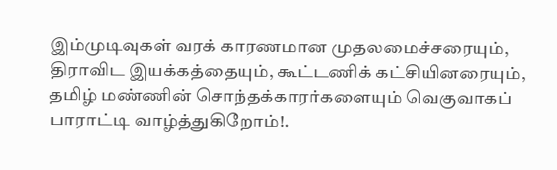இம்முடிவுகள் வரக் காரணமான முதலமைச்சரையும், திராவிட இயக்கத்தையும், கூட்டணிக் கட்சியினரையும், தமிழ் மண்ணின் சொந்தக்காரர்களையும் வெகுவாகப் பாராட்டி வாழ்த்துகிறோம்!.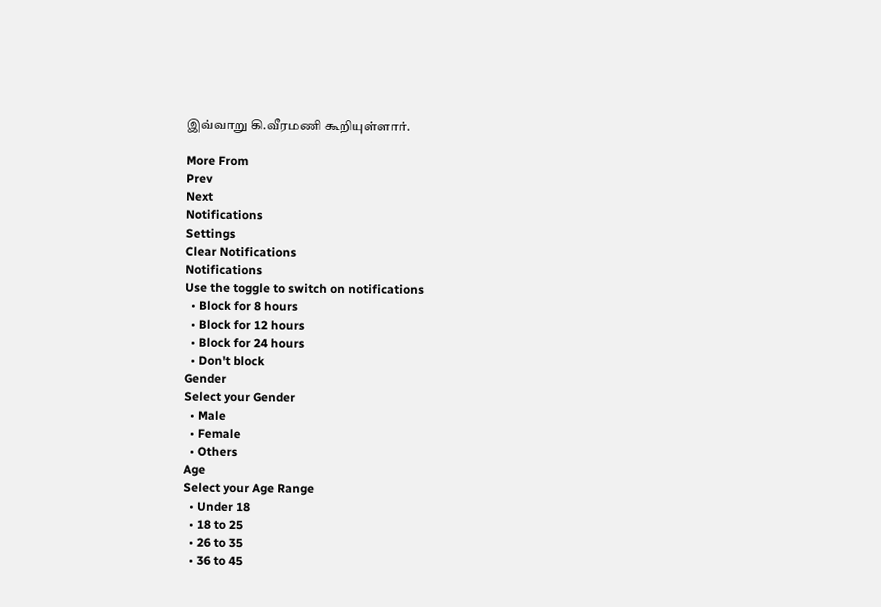இவ்வாறு கி.வீரமணி கூறியுள்ளார்.

More From
Prev
Next
Notifications
Settings
Clear Notifications
Notifications
Use the toggle to switch on notifications
  • Block for 8 hours
  • Block for 12 hours
  • Block for 24 hours
  • Don't block
Gender
Select your Gender
  • Male
  • Female
  • Others
Age
Select your Age Range
  • Under 18
  • 18 to 25
  • 26 to 35
  • 36 to 45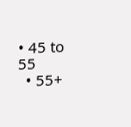• 45 to 55
  • 55+